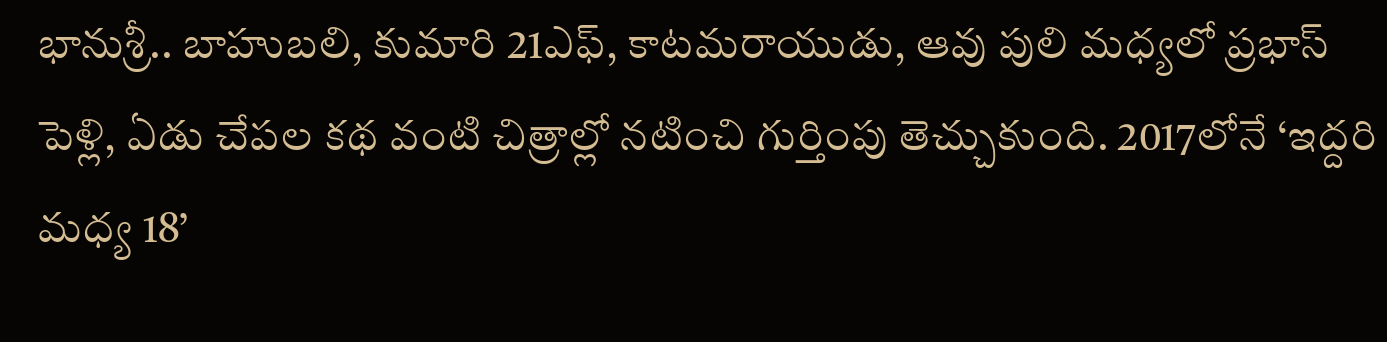భానుశ్రీ.. బాహుబలి, కుమారి 21ఎఫ్, కాటమరాయుడు, ఆవు పులి మధ్యలో ప్రభాస్ పెళ్లి, ఏడు చేపల కథ వంటి చిత్రాల్లో నటించి గుర్తింపు తెచ్చుకుంది. 2017లోనే ‘ఇద్దరి మధ్య 18’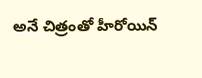అనే చిత్రంతో హీరోయిన్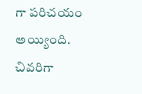గా పరిచయం అయ్యింది. చివరిగా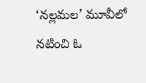‘నల్లమల’ మూవీలో నటించి ఓ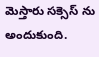మెస్తారు సక్సెస్ ను అందుకుంది.